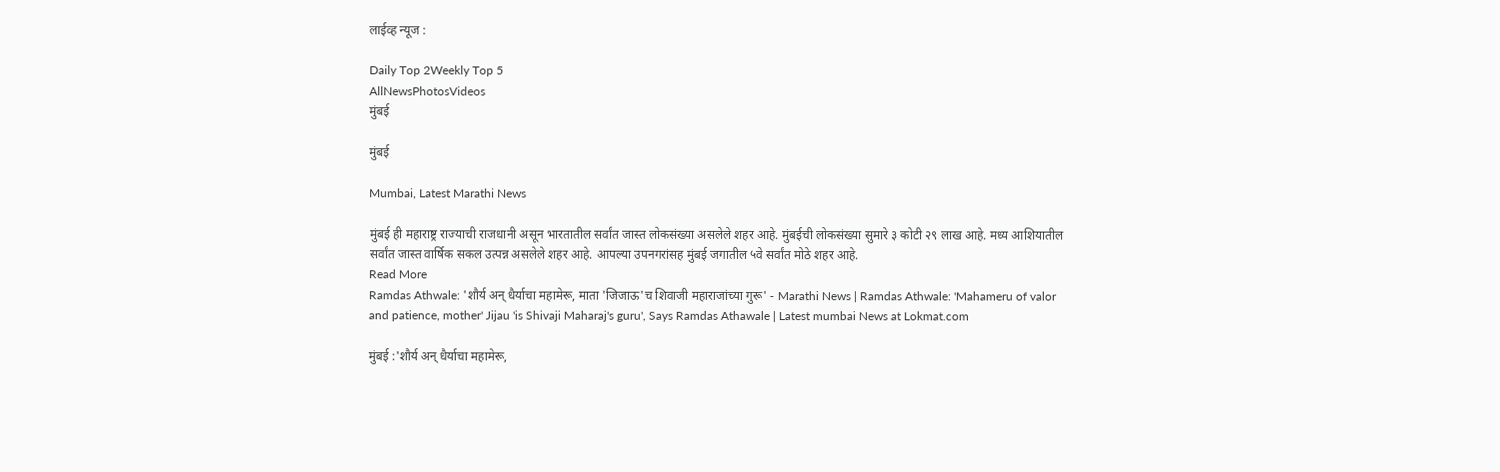लाईव्ह न्यूज :

Daily Top 2Weekly Top 5
AllNewsPhotosVideos
मुंबई

मुंबई

Mumbai, Latest Marathi News

मुंबई ही महाराष्ट्र राज्याची राजधानी असून भारतातील सर्वांत जास्त लोकसंख्या असलेले शहर आहे. मुंबईची लोकसंख्या सुमारे ३ कोटी २९ लाख आहे. मध्य आशियातील सर्वांत जास्त वार्षिक सकल उत्पन्न असलेले शहर आहे. आपल्या उपनगरांसह मुंबई जगातील ५वे सर्वांत मोठे शहर आहे.
Read More
Ramdas Athwale: 'शौर्य अन् धैर्याचा महामेरू, माता 'जिजाऊ'च शिवाजी महाराजांच्या गुरू' - Marathi News | Ramdas Athwale: 'Mahameru of valor and patience, mother' Jijau 'is Shivaji Maharaj's guru', Says Ramdas Athawale | Latest mumbai News at Lokmat.com

मुंबई :'शौर्य अन् धैर्याचा महामेरू,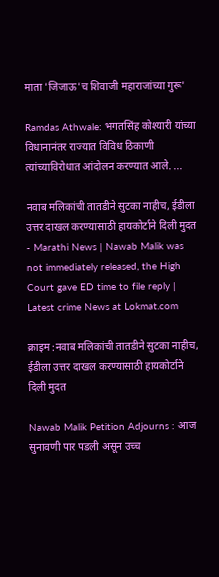माता 'जिजाऊ'च शिवाजी महाराजांच्या गुरू'

Ramdas Athwale: भगतसिंह कोश्यारी यांच्या विधानानंतर राज्यात विविध ठिकाणी त्यांच्याविरोधात आंदोलन करण्यात आले. ...

नवाब मलिकांची तातडीने सुटका नाहीच, ईडीला उत्तर दाखल करण्यासाठी हायकोर्टाने दिली मुदत - Marathi News | Nawab Malik was not immediately released, the High Court gave ED time to file reply | Latest crime News at Lokmat.com

क्राइम :नवाब मलिकांची तातडीने सुटका नाहीच, ईडीला उत्तर दाखल करण्यासाठी हायकोर्टाने दिली मुदत

Nawab Malik Petition Adjourns : आज सुनावणी पार पडली असून उच्च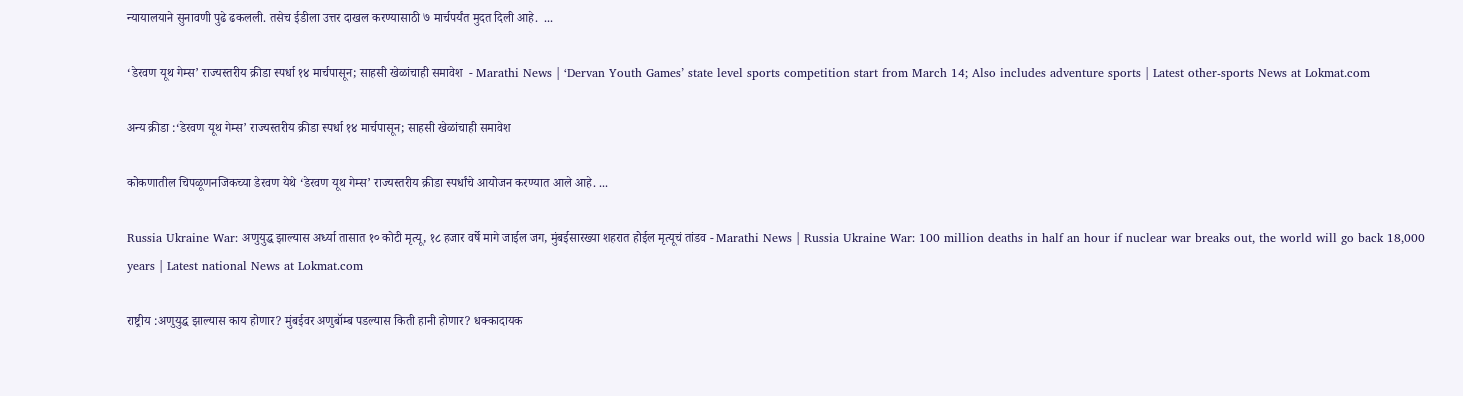न्यायालयाने सुनावणी पुढे ढकलली. तसेच ईडीला उत्तर दाखल करण्यासाठी ७ मार्चपर्यंत मुदत दिली आहे.  ...

‘डेरवण यूथ गेम्स’ राज्यस्तरीय क्रीडा स्पर्धा १४ मार्चपासून; साहसी खेळांचाही समावेश  - Marathi News | ‘Dervan Youth Games’ state level sports competition start from March 14; Also includes adventure sports | Latest other-sports News at Lokmat.com

अन्य क्रीडा :‘डेरवण यूथ गेम्स’ राज्यस्तरीय क्रीडा स्पर्धा १४ मार्चपासून; साहसी खेळांचाही समावेश

कोकणातील चिपळूणनजिकच्या डेरवण येथे ‘डेरवण यूथ गेम्स’ राज्यस्तरीय क्रीडा स्पर्धांचे आयोजन करण्यात आले आहे. ...

Russia Ukraine War: अणुयुद्ध झाल्यास अर्ध्या तासात १० कोटी मृत्यू, १८ हजार वर्षे मागे जाईल जग, मुंबईसारख्या शहरात होईल मृत्यूचं तांडव - Marathi News | Russia Ukraine War: 100 million deaths in half an hour if nuclear war breaks out, the world will go back 18,000 years | Latest national News at Lokmat.com

राष्ट्रीय :अणुयुद्ध झाल्यास काय होणार? मुंबईवर अणुबॉम्ब पडल्यास किती हानी होणार? धक्कादायक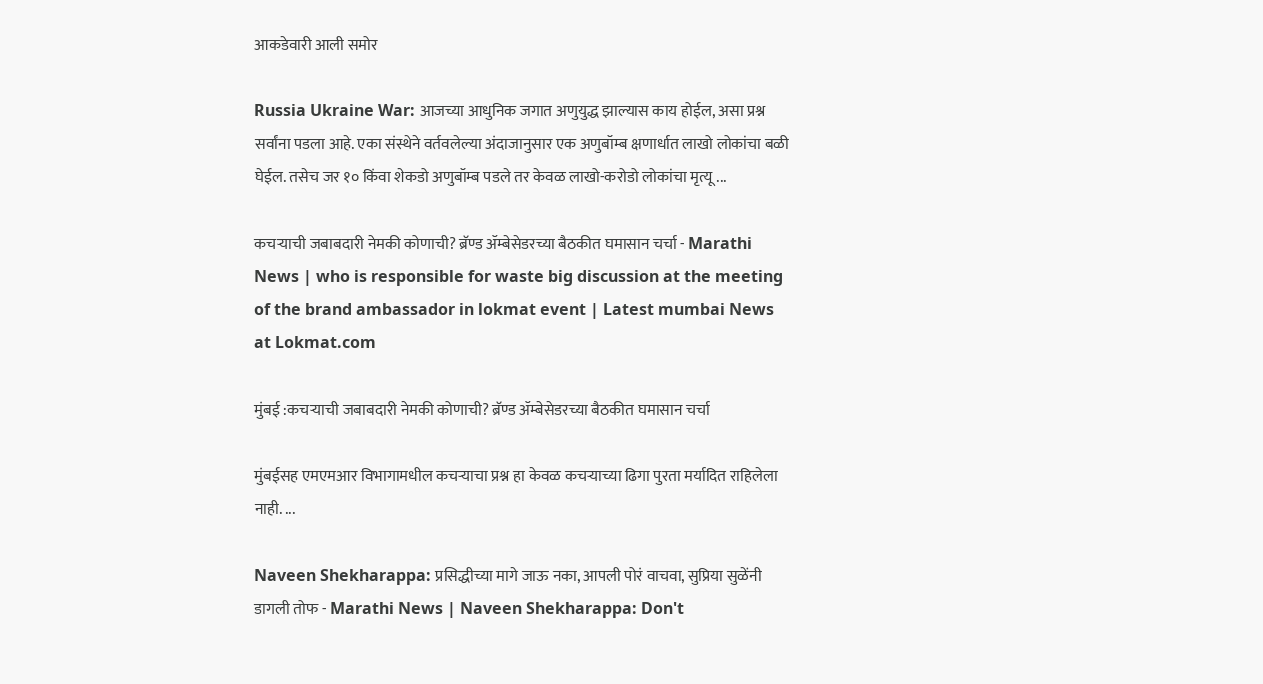आकडेवारी आली समोर

Russia Ukraine War: आजच्या आधुनिक जगात अणुयुद्ध झाल्यास काय होईल, असा प्रश्न सर्वांना पडला आहे. एका संस्थेने वर्तवलेल्या अंदाजानुसार एक अणुबॉम्ब क्षणार्धात लाखो लोकांचा बळी घेईल. तसेच जर १० किंवा शेकडो अणुबॉम्ब पडले तर केवळ लाखो-करोडो लोकांचा मृत्यू ...

कचऱ्याची जबाबदारी नेमकी कोणाची? ब्रॅण्ड ॲम्बेसेडरच्या बैठकीत घमासान चर्चा - Marathi News | who is responsible for waste big discussion at the meeting of the brand ambassador in lokmat event | Latest mumbai News at Lokmat.com

मुंबई :कचऱ्याची जबाबदारी नेमकी कोणाची? ब्रॅण्ड ॲम्बेसेडरच्या बैठकीत घमासान चर्चा

मुंबईसह एमएमआर विभागामधील कचऱ्याचा प्रश्न हा केवळ कचऱ्याच्या ढिगा पुरता मर्यादित राहिलेला नाही. ...

Naveen Shekharappa: प्रसिद्धीच्या मागे जाऊ नका, आपली पोरं वाचवा, सुप्रिया सुळेंनी डागली तोफ - Marathi News | Naveen Shekharappa: Don't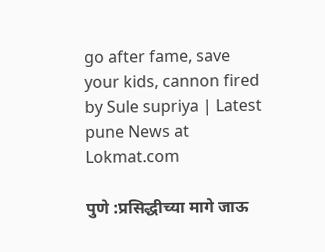go after fame, save your kids, cannon fired by Sule supriya | Latest pune News at Lokmat.com

पुणे :प्रसिद्धीच्या मागे जाऊ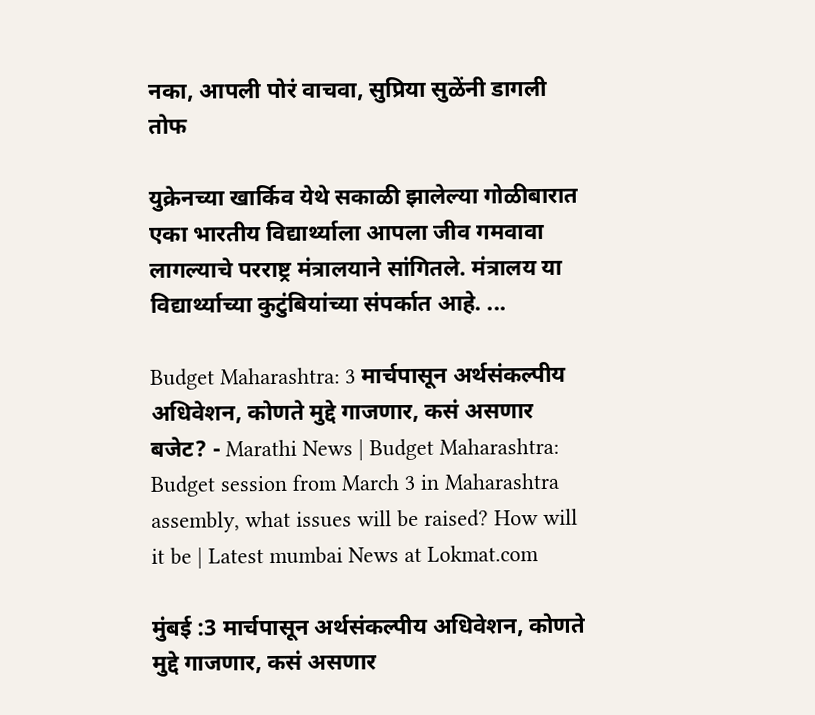नका, आपली पोरं वाचवा, सुप्रिया सुळेंनी डागली तोफ

युक्रेनच्या खार्किव येथे सकाळी झालेल्या गोळीबारात एका भारतीय विद्यार्थ्याला आपला जीव गमवावा लागल्याचे परराष्ट्र मंत्रालयाने सांगितले. मंत्रालय या विद्यार्थ्याच्या कुटुंबियांच्या संपर्कात आहे. ...

Budget Maharashtra: 3 मार्चपासून अर्थसंकल्पीय अधिवेशन, कोणते मुद्दे गाजणार, कसं असणार बजेट? - Marathi News | Budget Maharashtra: Budget session from March 3 in Maharashtra assembly, what issues will be raised? How will it be | Latest mumbai News at Lokmat.com

मुंबई :3 मार्चपासून अर्थसंकल्पीय अधिवेशन, कोणते मुद्दे गाजणार, कसं असणार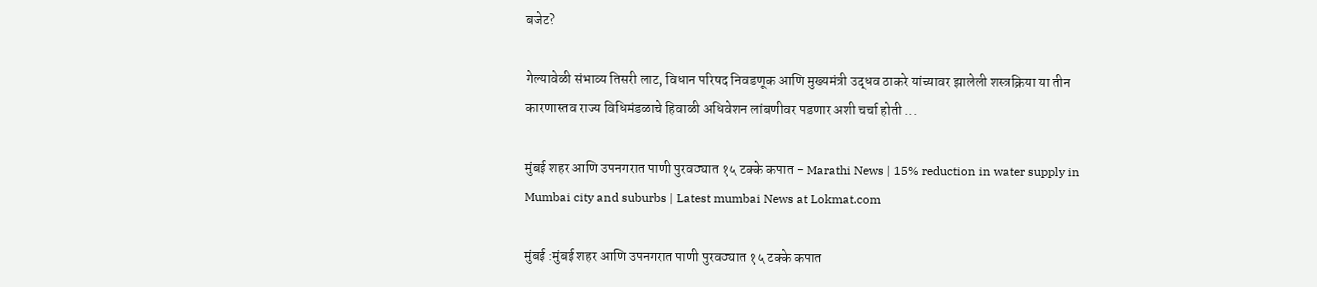बजेट?

गेल्यावेळी संभाव्य तिसरी लाट, विधान परिषद निवडणूक आणि मुख्यमंत्री उद्धव ठाकरे यांच्यावर झालेली शस्त्रक्रिया या तीन कारणास्तव राज्य विधिमंडळाचे हिवाळी अधिवेशन लांबणीवर पडणार अशी चर्चा होती ...

मुंबई शहर आणि उपनगरात पाणी पुरवठ्यात १५ टक्के कपात - Marathi News | 15% reduction in water supply in Mumbai city and suburbs | Latest mumbai News at Lokmat.com

मुंबई :मुंबई शहर आणि उपनगरात पाणी पुरवठ्यात १५ टक्के कपात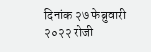दिनांक २७ फेब्रुवारी २०२२ रोजी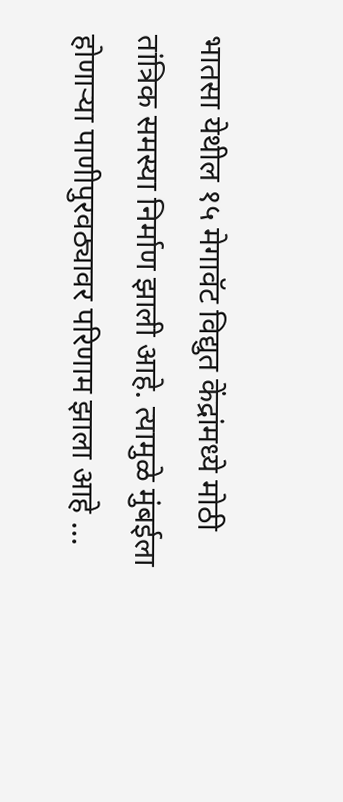भातसा येथील १५ मेगावॅट विद्युत केंद्रांमध्ये मोठी तांत्रिक समस्या निर्माण झाली आहे. त्यामुळे मुंबईला होणार्‍या पाणीपुरवठ्यावर परिणाम झाला आहे ...